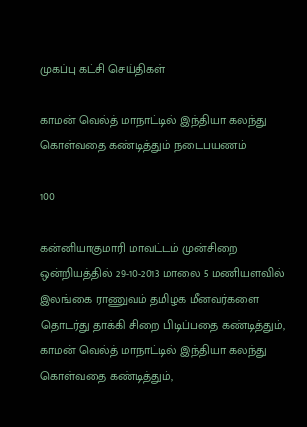முகப்பு கட்சி செய்திகள்

காமன் வெல்த் மாநாட்டில் இந்தியா கலந்து கொள்வதை கண்டித்தும் நடைபயணம்

100

கன்னியாகுமாரி மாவட்டம் முன்சிறை ஒன்றியத்தில் 29-10-2013 மாலை 5 மணியளவில் இலங்கை ராணுவம் தமிழக மீனவர்களை தொடர்து தாக்கி சிறை பிடிப்பதை கண்டித்தும், காமன் வெல்த் மாநாட்டில் இந்தியா கலந்து கொள்வதை கண்டித்தும்,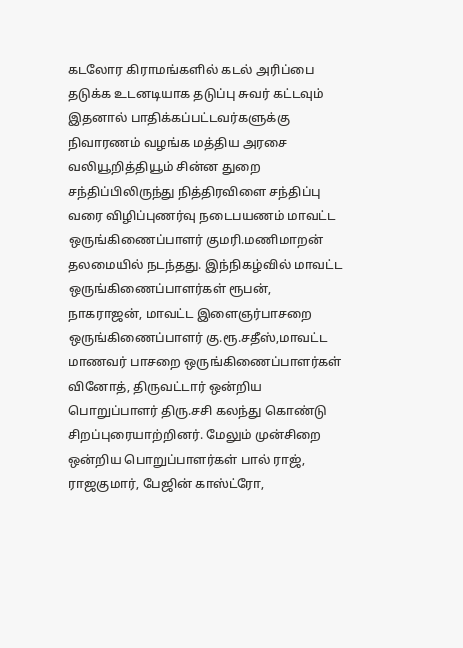கடலோர கிராமங்களில் கடல் அரிப்பை தடுக்க உடனடியாக தடுப்பு சுவர் கட்டவும் இதனால் பாதிக்கப்பட்டவர்களுக்கு நிவாரணம் வழங்க மத்திய அரசை வலியூறித்தியூம் சின்ன துறை சந்திப்பிலிருந்து நித்திரவிளை சந்திப்பு வரை விழிப்புணர்வு நடைபயணம் மாவட்ட ஒருங்கிணைப்பாளர் குமரி.மணிமாறன் தலமையில் நடந்தது. இந்நிகழ்வில் மாவட்ட ஒருங்கிணைப்பாளர்கள் ரூபன், நாகராஜன், மாவட்ட இளைஞர்பாசறை ஒருங்கிணைப்பாளர் கு.ரூ.சதீஸ்,மாவட்ட மாணவர் பாசறை ஒருங்கிணைப்பாளர்கள் வினோத், திருவட்டார் ஒன்றிய பொறுப்பாளர் திரு.சசி கலந்து கொண்டு சிறப்புரையாற்றினர். மேலும் முன்சிறை ஒன்றிய பொறுப்பாளர்கள் பால் ராஜ், ராஜகுமார், பேஜின் காஸ்ட்ரோ,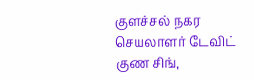குளச்சல் நகர செயலாளர் டேவிட் குண சிங்,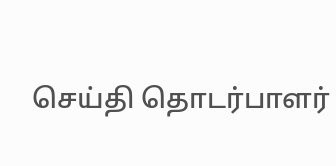செய்தி தொடர்பாளர்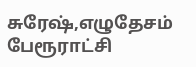சுரேஷ்,எழுதேசம் பேரூராட்சி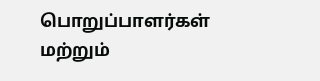பொறுப்பாளர்கள் மற்றும்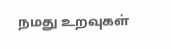நமது உறவுகள்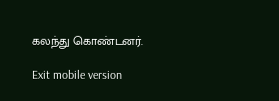கலந்து கொண்டனர்.

Exit mobile version